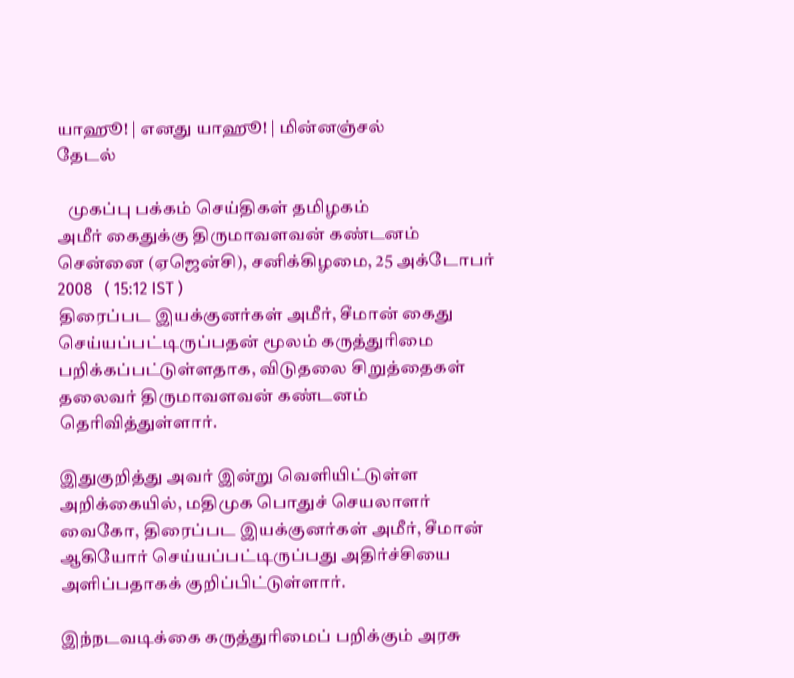யாஹூ! | எனது யாஹூ! | மின்னஞ்சல்
தேடல்

   முகப்பு பக்கம் செய்திகள் தமிழகம்
அமீர் கைதுக்கு திருமாவளவன் கண்டனம்
சென்னை (ஏஜென்சி), சனிக்கிழமை, 25 அக்டோபர் 2008   ( 15:12 IST )
திரைப்பட இயக்குனர்கள் அமீர், சீமான் கைது செய்யப்பட்டிருப்பதன் மூலம் கருத்துரிமை பறிக்கப்பட்டுள்ளதாக, விடுதலை சிறுத்தைகள் தலைவர் திருமாவளவன் கண்டனம் தெரிவித்துள்ளார்.

இதுகுறித்து அவர் இன்று வெளியிட்டுள்ள அறிக்கையில், மதிமுக பொதுச் செயலாளர் வைகோ, திரைப்பட இயக்குனர்கள் அமீர், சீமான் ஆகியோர் செய்யப்பட்டிருப்பது அதிர்ச்சியை அளிப்பதாகக் குறிப்பிட்டுள்ளார்.

இந்நடவடிக்கை கருத்துரிமைப் பறிக்கும் அரசு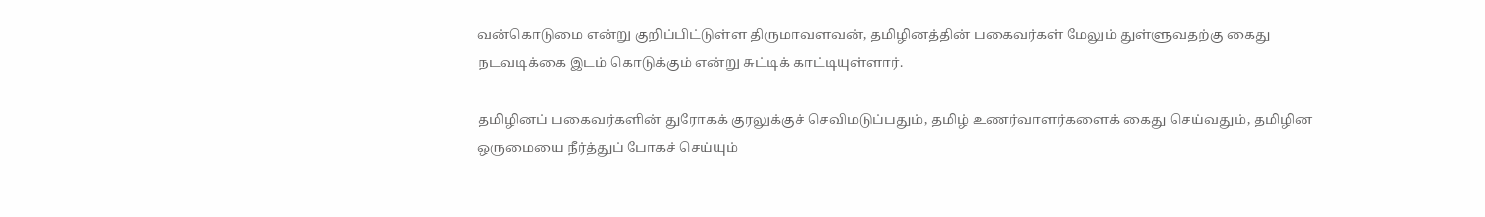வன்கொடுமை என்று குறிப்பிட்டுள்ள திருமாவளவன், தமிழினத்தின் பகைவர்கள் மேலும் துள்ளுவதற்கு கைது நடவடிக்கை இடம் கொடுக்கும் என்று சுட்டிக் காட்டியுள்ளார்.

தமிழினப் பகைவர்களின் துரோக‌க் குரலுக்குச் செவிமடுப்பதும், தமிழ் உணர்வாளர்களைக் கைது செய்வதும், தமிழின ஒருமையை நீர்த்துப் போகச் செய்யும்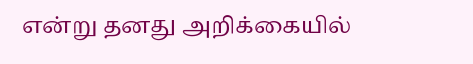என்று தனது அறிக்கையில்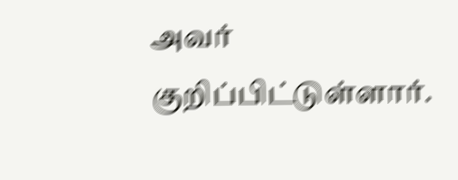அவர் குறிப்பிட்டுள்ளார்.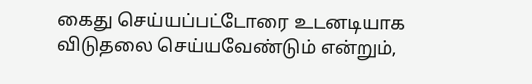கைது செய்யப்பட்டோரை உடனடியாக விடுதலை செய்யவேண்டும் என்றும்,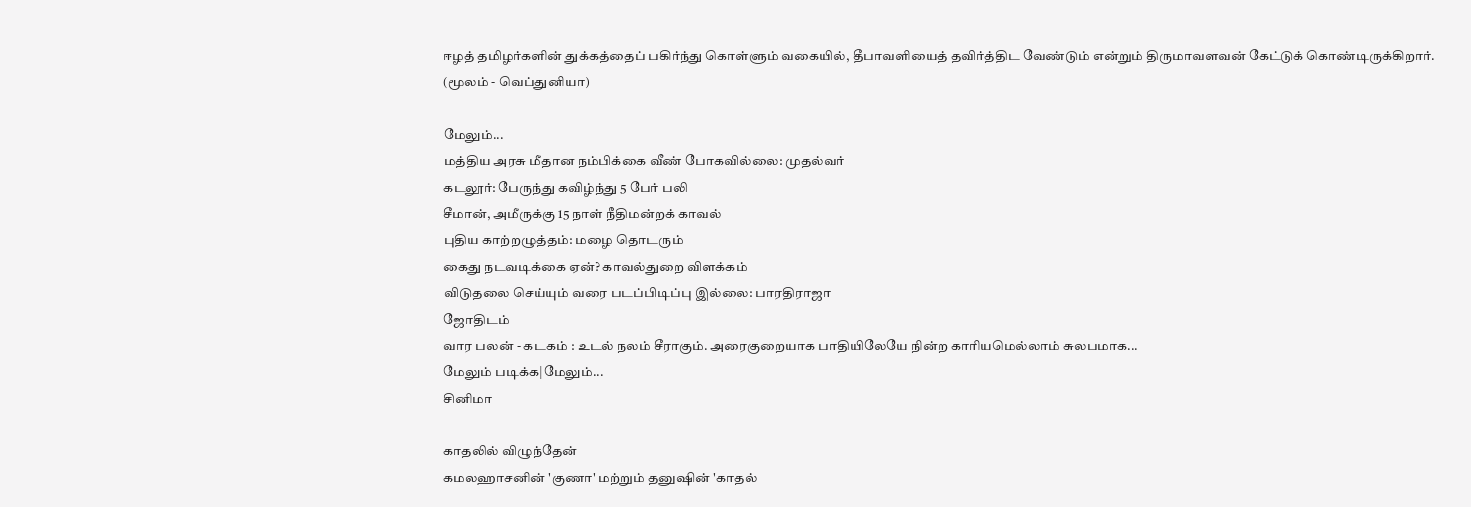ஈழத் தமிழர்களின் துக்கத்தைப் பகிர்ந்து கொள்ளும் வகையில், தீபாவளியைத் தவிர்த்திட வேண்டும் என்றும் திருமாவளவன் கேட்டுக் கொண்டிருக்கிறார்.
(மூலம் - வெப்துனியா)

மேலும்...
மத்திய அரசு மீதான நம்பிக்கை வீண் போகவில்லை: முதல்வர்
கடலூர்: பேருந்து கவிழ்ந்து 5 பேர் பலி
சீமான், அமீருக்கு 15 நாள் நீதிமன்றக் காவல்
புதிய காற்றழுத்தம்: மழை தொடரும்
கைது நடவடிக்கை ஏன்? காவல்துறை விளக்கம்
விடுதலை செய்யும் வரை படப்பிடிப்பு இல்லை: பாரதிராஜா
ஜோதிடம்
வார பலன் - கடகம் : உடல் நலம் சீராகும். அரைகுறையாக பாதியிலேயே நின்ற காரியமெல்லாம் சுலபமாக...
மேலும் படிக்க|மேலும்...
சினிமா

காதலில் விழுந்தேன்
கமலஹாசனின் 'குணா' மற்றும் தனுஷின் 'காதல்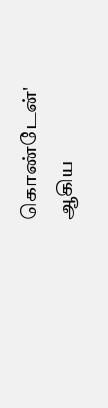கொண்டேன்' ஆகிய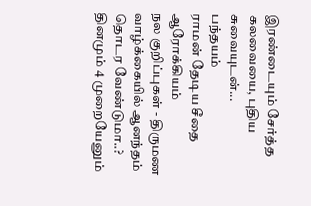இரண்டையும் சேர்த்த கலவையை, புதிய சுவையுடன்...
பந்தயம்
ராமன் தேடிய சீதை
ஆரோக்கியம்
நல குறிப்புகள் - திருமண வாழ்க்கையில் ஆனந்தம் தொடர வேண்டுமா..? தினமும் 4 முறையேனும்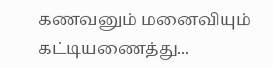கணவனும் மனைவியும் கட்டியணைத்து...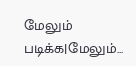மேலும் படிக்க|மேலும்...